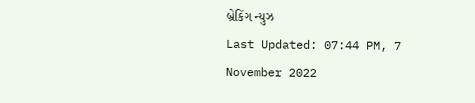બ્રેકિંગ ન્યુઝ
Last Updated: 07:44 PM, 7 November 2022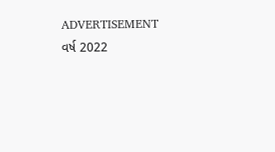ADVERTISEMENT
વર્ષ 2022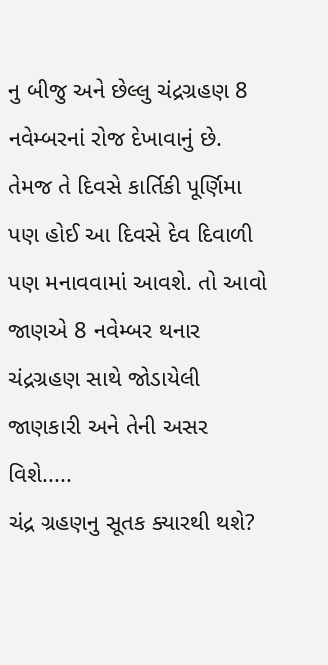નુ બીજુ અને છેલ્લુ ચંદ્રગ્રહણ 8 નવેમ્બરનાં રોજ દેખાવાનું છે. તેમજ તે દિવસે કાર્તિકી પૂર્ણિમા પણ હોઈ આ દિવસે દેવ દિવાળી પણ મનાવવામાં આવશે. તો આવો જાણએ 8 નવેમ્બર થનાર ચંદ્રગ્રહણ સાથે જોડાયેલી જાણકારી અને તેની અસર વિશે.....
ચંદ્ર ગ્રહણનુ સૂતક ક્યારથી થશે?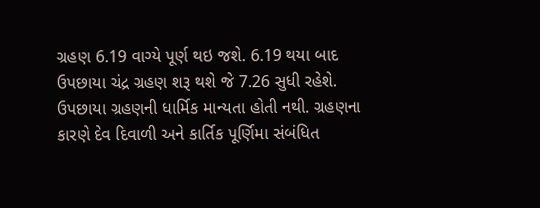ગ્રહણ 6.19 વાગ્યે પૂર્ણ થઇ જશે. 6.19 થયા બાદ ઉપછાયા ચંદ્ર ગ્રહણ શરૂ થશે જે 7.26 સુધી રહેશે. ઉપછાયા ગ્રહણની ધાર્મિક માન્યતા હોતી નથી. ગ્રહણના કારણે દેવ દિવાળી અને કાર્તિક પૂર્ણિમા સંબંધિત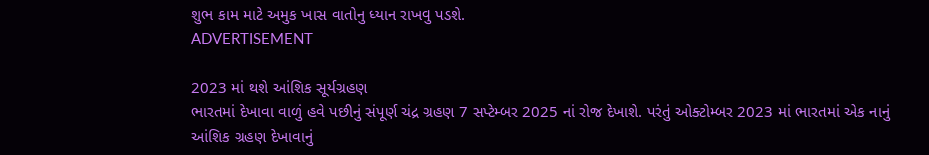શુભ કામ માટે અમુક ખાસ વાતોનુ ધ્યાન રાખવુ પડશે.
ADVERTISEMENT

2023 માં થશે આંશિક સૂર્યગ્રહણ
ભારતમાં દેખાવા વાળું હવે પછીનું સંપૂર્ણ ચંદ્ર ગ્રહણ 7 સપ્ટેમ્બર 2025 નાં રોજ દેખાશે. પરંતું ઓક્ટોમ્બર 2023 માં ભારતમાં એક નાનું આંશિક ગ્રહણ દેખાવાનું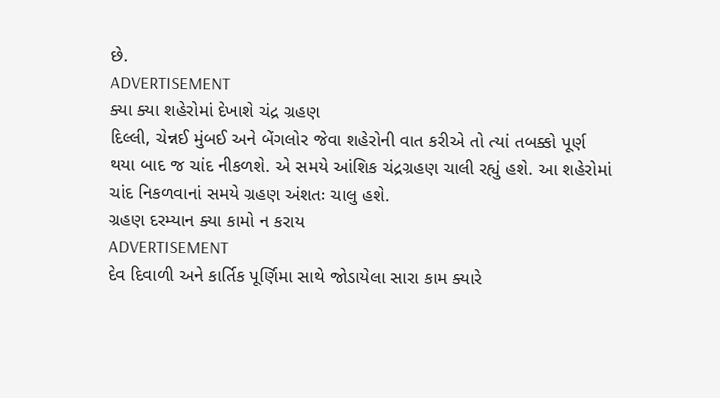છે.
ADVERTISEMENT
ક્યા ક્યા શહેરોમાં દેખાશે ચંદ્ર ગ્રહણ
દિલ્લી, ચેન્નઈ મુંબઈ અને બેંગલોર જેવા શહેરોની વાત કરીએ તો ત્યાં તબક્કો પૂર્ણ થયા બાદ જ ચાંદ નીકળશે. એ સમયે આંશિક ચંદ્રગ્રહણ ચાલી રહ્યું હશે. આ શહેરોમાં ચાંદ નિકળવાનાં સમયે ગ્રહણ અંશતઃ ચાલુ હશે.
ગ્રહણ દરમ્યાન ક્યા કામો ન કરાય
ADVERTISEMENT
દેવ દિવાળી અને કાર્તિક પૂર્ણિમા સાથે જોડાયેલા સારા કામ ક્યારે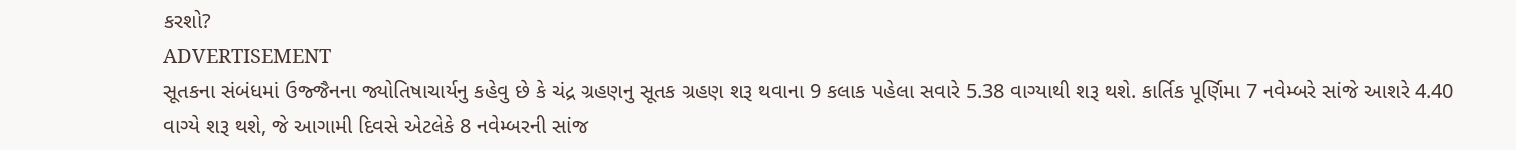કરશો?
ADVERTISEMENT
સૂતકના સંબંધમાં ઉજ્જૈનના જ્યોતિષાચાર્યનુ કહેવુ છે કે ચંદ્ર ગ્રહણનુ સૂતક ગ્રહણ શરૂ થવાના 9 કલાક પહેલા સવારે 5.38 વાગ્યાથી શરૂ થશે. કાર્તિક પૂર્ણિમા 7 નવેમ્બરે સાંજે આશરે 4.40 વાગ્યે શરૂ થશે, જે આગામી દિવસે એટલેકે 8 નવેમ્બરની સાંજ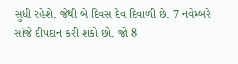સુધી રહેશે. જેથી બે દિવસ દેવ દિવાળી છે. 7 નવેમ્બરે સાંજે દીપદાન કરી શકો છો. જો 8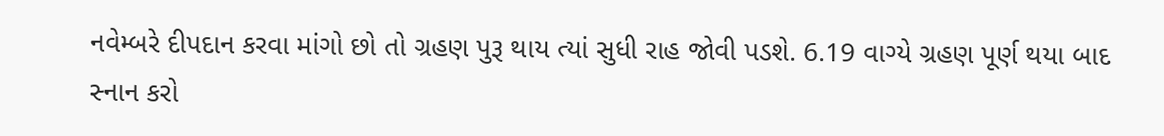નવેમ્બરે દીપદાન કરવા માંગો છો તો ગ્રહણ પુરૂ થાય ત્યાં સુધી રાહ જોવી પડશે. 6.19 વાગ્યે ગ્રહણ પૂર્ણ થયા બાદ સ્નાન કરો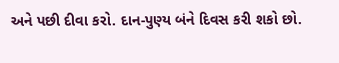અને પછી દીવા કરો. દાન-પુણ્ય બંને દિવસ કરી શકો છો.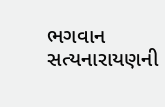ભગવાન સત્યનારાયણની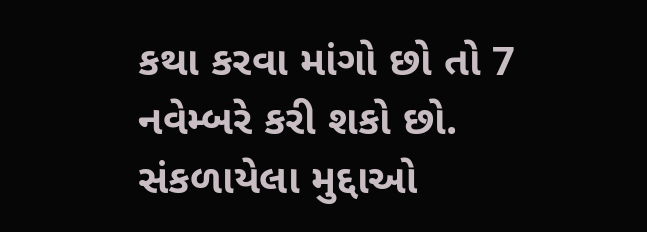કથા કરવા માંગો છો તો 7 નવેમ્બરે કરી શકો છો.
સંકળાયેલા મુદ્દાઓ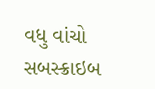વધુ વાંચો
સબસ્ક્રાઇબ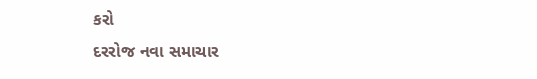કરો
દરરોજ નવા સમાચાર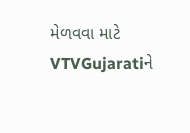મેળવવા માટે VTVGujaratiને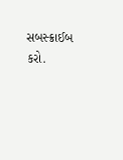સબસ્ક્રાઈબ કરો.